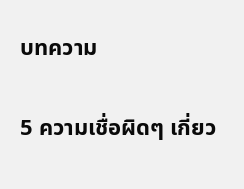บทความ

5 ความเชื่อผิดๆ เกี่ยว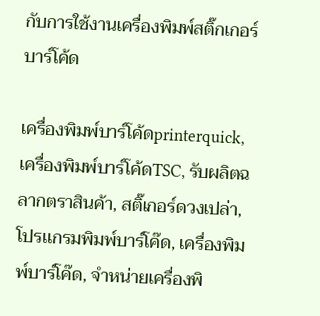กับการใช้งานเครื่องพิมพ์สติ๊กเกอร์บาร์โค้ด

เครื่องพิมพ์บาร์โค้ดprinterquick, เครื่องพิมพ์บาร์โค้ดTSC, รับผลิตฉลากตราสินค้า, สติ๊เกอร์ดวงเปล่า, โปรเเกรมพิมพ์บาร์โค๊ด, เครื่องพิมพ์บาร์โค๊ด, จำหน่ายเครื่องพิ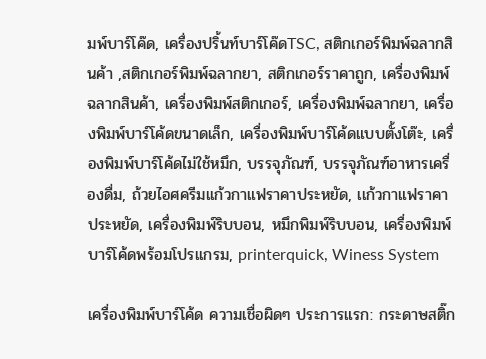มพ์บาร์โค๊ด, เครื่องปริ้นท์บาร์โค๊ดTSC, สติกเกอร์พิมพ์ฉลากสินค้า ,สติกเกอร์พิมพ์ฉลากยา, สติกเกอร์ราคาถูก, เครื่องพิมพ์ฉลากสินค้า, เครื่องพิมพ์สติกเกอร์, เครื่องพิมพ์ฉลากยา, เครื่องพิมพ์บาร์โค้ดขนาดเล็ก, เครื่องพิมพ์บาร์โค้ดแบบตั้งโต๊ะ, เครื่องพิมพ์บาร์โค้ดไม่ใช้หมึก, บรรจุภัณฑ์, บรรจุภัณฑ์อาหารเครื่องดื่ม, ถ้วยไอศครีมเเก้วกาแฟราคาประหยัด, เเก้วกาแฟราคาประหยัด, เครื่องพิมพ์ริบบอน, หมึกพิมพ์ริบบอน, เครื่องพิมพ์บาร์โค้ดพร้อมโปรเเกรม, printerquick, Winess System

เครื่องพิมพ์บาร์โค้ด ความเชื่อผิดๆ ประการแรก: กระดาษสติ๊ก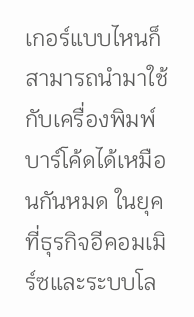เกอร์แบบไหนก็สามารถนำมาใช้กับเครื่องพิมพ์บาร์โค้ดได้เหมือนกันหมด ในยุคที่ธุรกิจอีคอมเมิร์ซและระบบโล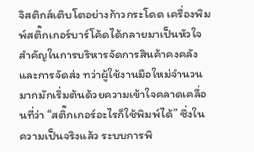จิสติกส์เติบโตอย่างก้าวกระโดด เครื่องพิมพ์สติ๊กเกอร์บาร์โค้ดได้กลายมาเป็นหัวใจสำคัญในการบริหารจัดการสินค้าคงคลังและการจัดส่ง ทว่าผู้ใช้งานมือใหม่จำนวนมากมักเริ่มต้นด้วยความเข้าใจคลาดเคลื่อนที่ว่า “สติ๊กเกอร์อะไรก็ใช้พิมพ์ได้” ซึ่งในความเป็นจริงแล้ว ระบบการพิ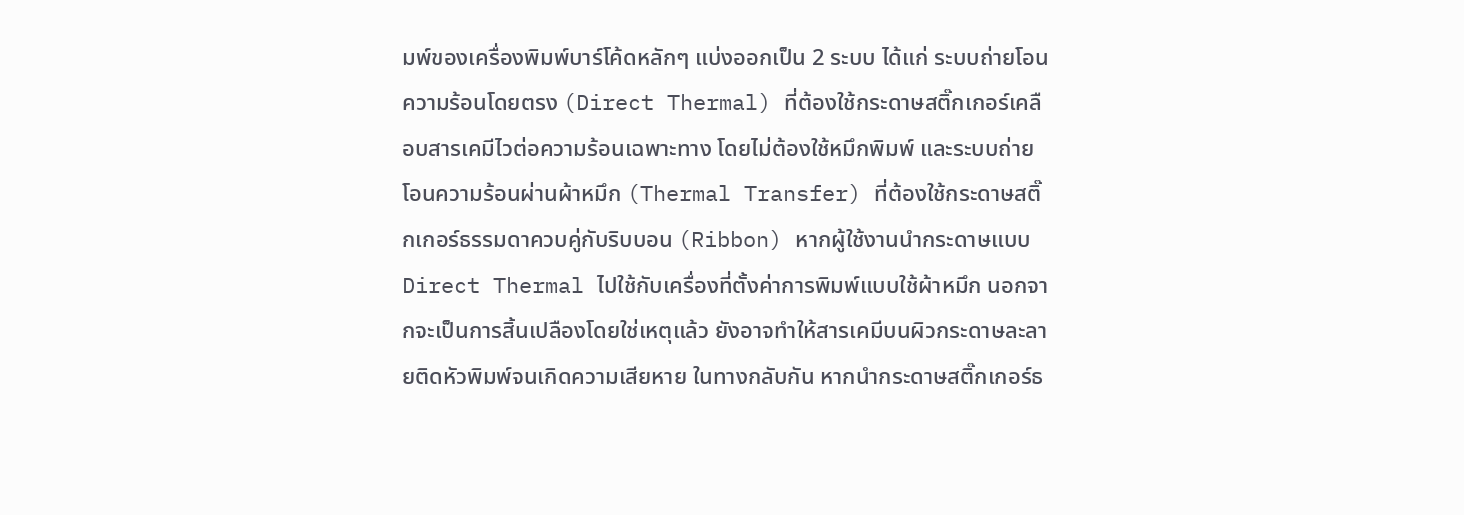มพ์ของเครื่องพิมพ์บาร์โค้ดหลักๆ แบ่งออกเป็น 2 ระบบ ได้แก่ ระบบถ่ายโอนความร้อนโดยตรง (Direct Thermal) ที่ต้องใช้กระดาษสติ๊กเกอร์เคลือบสารเคมีไวต่อความร้อนเฉพาะทาง โดยไม่ต้องใช้หมึกพิมพ์ และระบบถ่ายโอนความร้อนผ่านผ้าหมึก (Thermal Transfer) ที่ต้องใช้กระดาษสติ๊กเกอร์ธรรมดาควบคู่กับริบบอน (Ribbon) หากผู้ใช้งานนำกระดาษแบบ Direct Thermal ไปใช้กับเครื่องที่ตั้งค่าการพิมพ์แบบใช้ผ้าหมึก นอกจากจะเป็นการสิ้นเปลืองโดยใช่เหตุแล้ว ยังอาจทำให้สารเคมีบนผิวกระดาษละลายติดหัวพิมพ์จนเกิดความเสียหาย ในทางกลับกัน หากนำกระดาษสติ๊กเกอร์ธ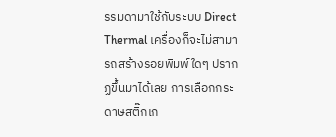รรมดามาใช้กับระบบ Direct Thermal เครื่องก็จะไม่สามารถสร้างรอยพิมพ์ใดๆ ปรากฏขึ้นมาได้เลย การเลือกกระดาษสติ๊กเก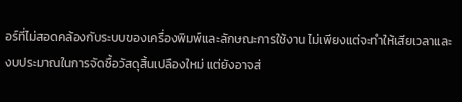อร์ที่ไม่สอดคล้องกับระบบของเครื่องพิมพ์และลักษณะการใช้งาน ไม่เพียงแต่จะทำให้เสียเวลาและงบประมาณในการจัดซื้อวัสดุสิ้นเปลืองใหม่ แต่ยังอาจส่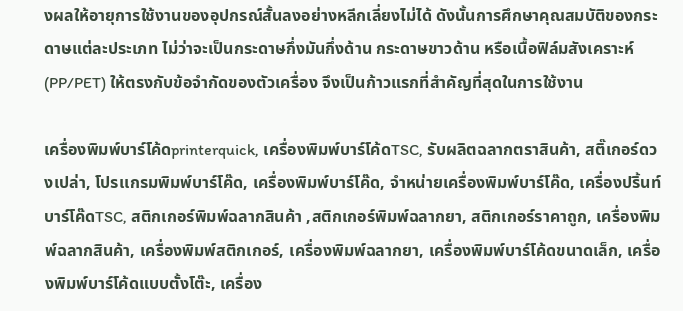งผลให้อายุการใช้งานของอุปกรณ์สั้นลงอย่างหลีกเลี่ยงไม่ได้ ดังนั้นการศึกษาคุณสมบัติของกระดาษแต่ละประเภท ไม่ว่าจะเป็นกระดาษกึ่งมันกึ่งด้าน กระดาษขาวด้าน หรือเนื้อฟิล์มสังเคราะห์ (PP/PET) ให้ตรงกับข้อจำกัดของตัวเครื่อง จึงเป็นก้าวแรกที่สำคัญที่สุดในการใช้งาน

เครื่องพิมพ์บาร์โค้ดprinterquick, เครื่องพิมพ์บาร์โค้ดTSC, รับผลิตฉลากตราสินค้า, สติ๊เกอร์ดวงเปล่า, โปรเเกรมพิมพ์บาร์โค๊ด, เครื่องพิมพ์บาร์โค๊ด, จำหน่ายเครื่องพิมพ์บาร์โค๊ด, เครื่องปริ้นท์บาร์โค๊ดTSC, สติกเกอร์พิมพ์ฉลากสินค้า ,สติกเกอร์พิมพ์ฉลากยา, สติกเกอร์ราคาถูก, เครื่องพิมพ์ฉลากสินค้า, เครื่องพิมพ์สติกเกอร์, เครื่องพิมพ์ฉลากยา, เครื่องพิมพ์บาร์โค้ดขนาดเล็ก, เครื่องพิมพ์บาร์โค้ดแบบตั้งโต๊ะ, เครื่อง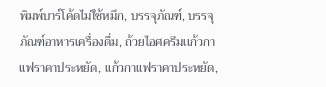พิมพ์บาร์โค้ดไม่ใช้หมึก, บรรจุภัณฑ์, บรรจุภัณฑ์อาหารเครื่องดื่ม, ถ้วยไอศครีมเเก้วกาแฟราคาประหยัด, เเก้วกาแฟราคาประหยัด,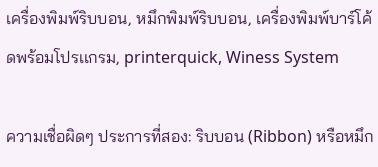เครื่องพิมพ์ริบบอน, หมึกพิมพ์ริบบอน, เครื่องพิมพ์บาร์โค้ดพร้อมโปรเเกรม, printerquick, Winess System

ความเชื่อผิดๆ ประการที่สอง: ริบบอน (Ribbon) หรือหมึก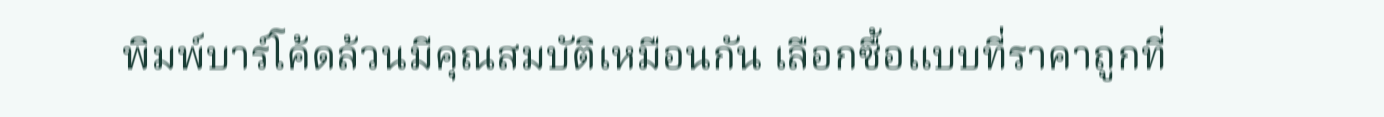พิมพ์บาร์โค้ดล้วนมีคุณสมบัติเหมือนกัน เลือกซื้อแบบที่ราคาถูกที่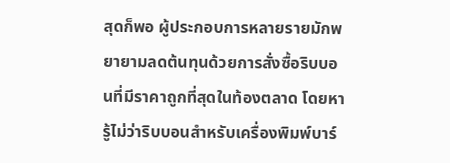สุดก็พอ ผู้ประกอบการหลายรายมักพยายามลดต้นทุนด้วยการสั่งซื้อริบบอนที่มีราคาถูกที่สุดในท้องตลาด โดยหารู้ไม่ว่าริบบอนสำหรับเครื่องพิมพ์บาร์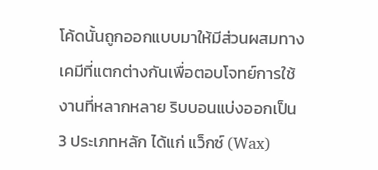โค้ดนั้นถูกออกแบบมาให้มีส่วนผสมทางเคมีที่แตกต่างกันเพื่อตอบโจทย์การใช้งานที่หลากหลาย ริบบอนแบ่งออกเป็น 3 ประเภทหลัก ได้แก่ แว็กซ์ (Wax)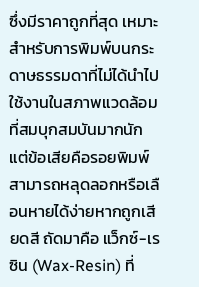ซึ่งมีราคาถูกที่สุด เหมาะสำหรับการพิมพ์บนกระดาษธรรมดาที่ไม่ได้นำไปใช้งานในสภาพแวดล้อมที่สมบุกสมบันมากนัก แต่ข้อเสียคือรอยพิมพ์สามารถหลุดลอกหรือเลือนหายได้ง่ายหากถูกเสียดสี ถัดมาคือ แว็กซ์-เรซิน (Wax-Resin) ที่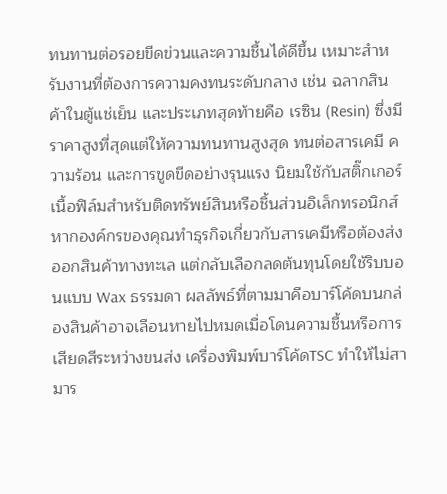ทนทานต่อรอยขีดข่วนและความชื้นได้ดีขึ้น เหมาะสำหรับงานที่ต้องการความคงทนระดับกลาง เช่น ฉลากสินค้าในตู้แช่เย็น และประเภทสุดท้ายคือ เรซิน (Resin) ซึ่งมีราคาสูงที่สุดแต่ให้ความทนทานสูงสุด ทนต่อสารเคมี ความร้อน และการขูดขีดอย่างรุนแรง นิยมใช้กับสติ๊กเกอร์เนื้อฟิล์มสำหรับติดทรัพย์สินหรือชิ้นส่วนอิเล็กทรอนิกส์ หากองค์กรของคุณทำธุรกิจเกี่ยวกับสารเคมีหรือต้องส่งออกสินค้าทางทะเล แต่กลับเลือกลดต้นทุนโดยใช้ริบบอนแบบ Wax ธรรมดา ผลลัพธ์ที่ตามมาคือบาร์โค้ดบนกล่องสินค้าอาจเลือนหายไปหมดเมื่อโดนความชื้นหรือการเสียดสีระหว่างขนส่ง เครื่องพิมพ์บาร์โค้ดTSC ทำให้ไม่สามาร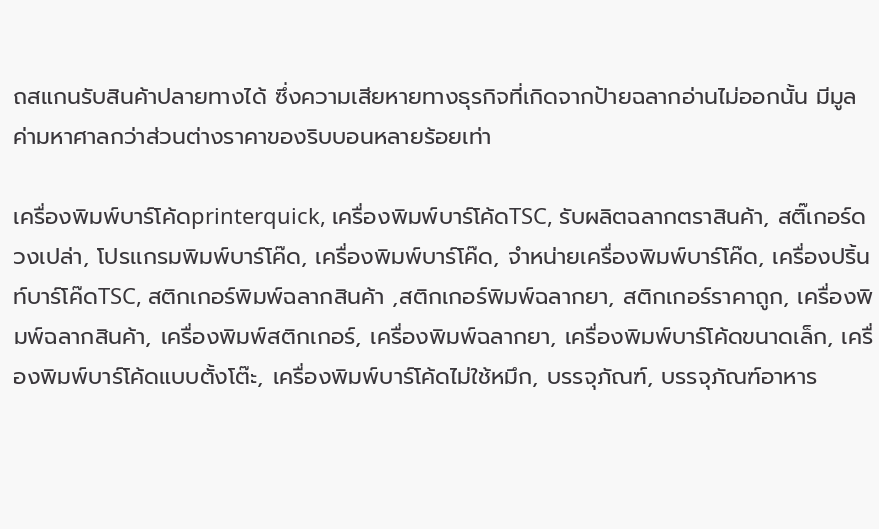ถสแกนรับสินค้าปลายทางได้ ซึ่งความเสียหายทางธุรกิจที่เกิดจากป้ายฉลากอ่านไม่ออกนั้น มีมูลค่ามหาศาลกว่าส่วนต่างราคาของริบบอนหลายร้อยเท่า

เครื่องพิมพ์บาร์โค้ดprinterquick, เครื่องพิมพ์บาร์โค้ดTSC, รับผลิตฉลากตราสินค้า, สติ๊เกอร์ดวงเปล่า, โปรเเกรมพิมพ์บาร์โค๊ด, เครื่องพิมพ์บาร์โค๊ด, จำหน่ายเครื่องพิมพ์บาร์โค๊ด, เครื่องปริ้นท์บาร์โค๊ดTSC, สติกเกอร์พิมพ์ฉลากสินค้า ,สติกเกอร์พิมพ์ฉลากยา, สติกเกอร์ราคาถูก, เครื่องพิมพ์ฉลากสินค้า, เครื่องพิมพ์สติกเกอร์, เครื่องพิมพ์ฉลากยา, เครื่องพิมพ์บาร์โค้ดขนาดเล็ก, เครื่องพิมพ์บาร์โค้ดแบบตั้งโต๊ะ, เครื่องพิมพ์บาร์โค้ดไม่ใช้หมึก, บรรจุภัณฑ์, บรรจุภัณฑ์อาหาร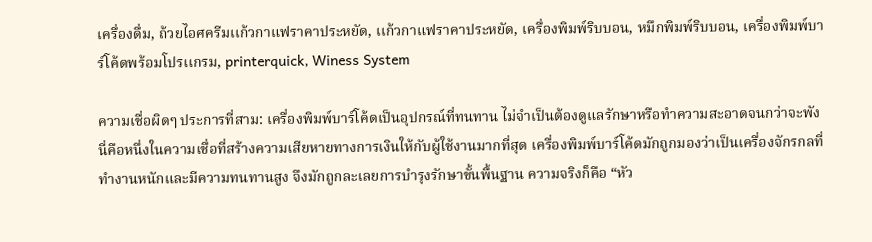เครื่องดื่ม, ถ้วยไอศครีมเเก้วกาแฟราคาประหยัด, เเก้วกาแฟราคาประหยัด, เครื่องพิมพ์ริบบอน, หมึกพิมพ์ริบบอน, เครื่องพิมพ์บาร์โค้ดพร้อมโปรเเกรม, printerquick, Winess System

ความเชื่อผิดๆ ประการที่สาม: เครื่องพิมพ์บาร์โค้ดเป็นอุปกรณ์ที่ทนทาน ไม่จำเป็นต้องดูแลรักษาหรือทำความสะอาดจนกว่าจะพัง นี่คือหนึ่งในความเชื่อที่สร้างความเสียหายทางการเงินให้กับผู้ใช้งานมากที่สุด เครื่องพิมพ์บาร์โค้ดมักถูกมองว่าเป็นเครื่องจักรกลที่ทำงานหนักและมีความทนทานสูง จึงมักถูกละเลยการบำรุงรักษาขั้นพื้นฐาน ความจริงก็คือ “หัว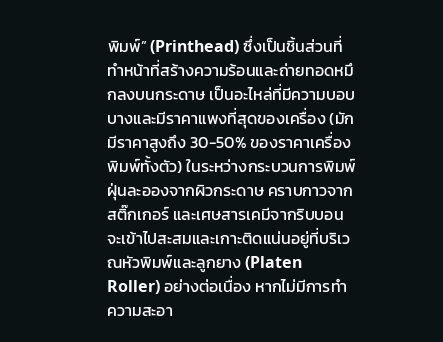พิมพ์” (Printhead) ซึ่งเป็นชิ้นส่วนที่ทำหน้าที่สร้างความร้อนและถ่ายทอดหมึกลงบนกระดาษ เป็นอะไหล่ที่มีความบอบบางและมีราคาแพงที่สุดของเครื่อง (มักมีราคาสูงถึง 30-50% ของราคาเครื่องพิมพ์ทั้งตัว) ในระหว่างกระบวนการพิมพ์ ฝุ่นละอองจากผิวกระดาษ คราบกาวจากสติ๊กเกอร์ และเศษสารเคมีจากริบบอน จะเข้าไปสะสมและเกาะติดแน่นอยู่ที่บริเวณหัวพิมพ์และลูกยาง (Platen Roller) อย่างต่อเนื่อง หากไม่มีการทำความสะอา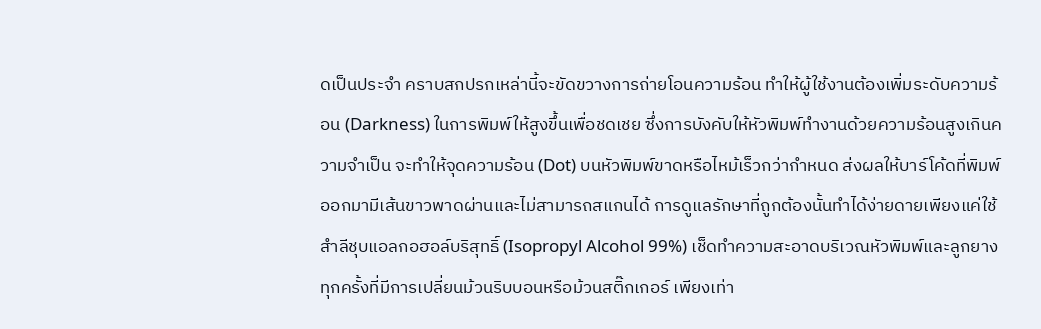ดเป็นประจำ คราบสกปรกเหล่านี้จะขัดขวางการถ่ายโอนความร้อน ทำให้ผู้ใช้งานต้องเพิ่มระดับความร้อน (Darkness) ในการพิมพ์ให้สูงขึ้นเพื่อชดเชย ซึ่งการบังคับให้หัวพิมพ์ทำงานด้วยความร้อนสูงเกินความจำเป็น จะทำให้จุดความร้อน (Dot) บนหัวพิมพ์ขาดหรือไหม้เร็วกว่ากำหนด ส่งผลให้บาร์โค้ดที่พิมพ์ออกมามีเส้นขาวพาดผ่านและไม่สามารถสแกนได้ การดูแลรักษาที่ถูกต้องนั้นทำได้ง่ายดายเพียงแค่ใช้สำลีชุบแอลกอฮอล์บริสุทธิ์ (Isopropyl Alcohol 99%) เช็ดทำความสะอาดบริเวณหัวพิมพ์และลูกยางทุกครั้งที่มีการเปลี่ยนม้วนริบบอนหรือม้วนสติ๊กเกอร์ เพียงเท่า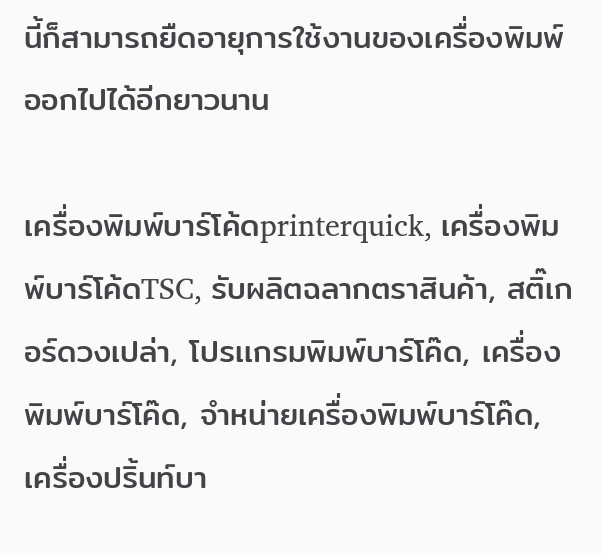นี้ก็สามารถยืดอายุการใช้งานของเครื่องพิมพ์ออกไปได้อีกยาวนาน

เครื่องพิมพ์บาร์โค้ดprinterquick, เครื่องพิมพ์บาร์โค้ดTSC, รับผลิตฉลากตราสินค้า, สติ๊เกอร์ดวงเปล่า, โปรเเกรมพิมพ์บาร์โค๊ด, เครื่องพิมพ์บาร์โค๊ด, จำหน่ายเครื่องพิมพ์บาร์โค๊ด, เครื่องปริ้นท์บา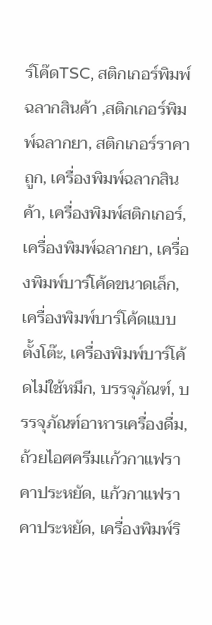ร์โค๊ดTSC, สติกเกอร์พิมพ์ฉลากสินค้า ,สติกเกอร์พิมพ์ฉลากยา, สติกเกอร์ราคาถูก, เครื่องพิมพ์ฉลากสินค้า, เครื่องพิมพ์สติกเกอร์, เครื่องพิมพ์ฉลากยา, เครื่องพิมพ์บาร์โค้ดขนาดเล็ก, เครื่องพิมพ์บาร์โค้ดแบบตั้งโต๊ะ, เครื่องพิมพ์บาร์โค้ดไม่ใช้หมึก, บรรจุภัณฑ์, บรรจุภัณฑ์อาหารเครื่องดื่ม, ถ้วยไอศครีมเเก้วกาแฟราคาประหยัด, เเก้วกาแฟราคาประหยัด, เครื่องพิมพ์ริ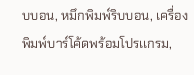บบอน, หมึกพิมพ์ริบบอน, เครื่องพิมพ์บาร์โค้ดพร้อมโปรเเกรม,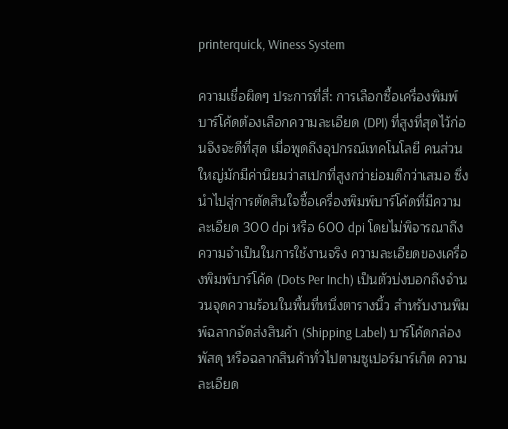printerquick, Winess System

ความเชื่อผิดๆ ประการที่สี่: การเลือกซื้อเครื่องพิมพ์บาร์โค้ดต้องเลือกความละเอียด (DPI) ที่สูงที่สุดไว้ก่อนจึงจะดีที่สุด เมื่อพูดถึงอุปกรณ์เทคโนโลยี คนส่วนใหญ่มักมีค่านิยมว่าสเปกที่สูงกว่าย่อมดีกว่าเสมอ ซึ่งนำไปสู่การตัดสินใจซื้อเครื่องพิมพ์บาร์โค้ดที่มีความละเอียด 300 dpi หรือ 600 dpi โดยไม่พิจารณาถึงความจำเป็นในการใช้งานจริง ความละเอียดของเครื่องพิมพ์บาร์โค้ด (Dots Per Inch) เป็นตัวบ่งบอกถึงจำนวนจุดความร้อนในพื้นที่หนึ่งตารางนิ้ว สำหรับงานพิมพ์ฉลากจัดส่งสินค้า (Shipping Label) บาร์โค้ดกล่องพัสดุ หรือฉลากสินค้าทั่วไปตามซูเปอร์มาร์เก็ต ความละเอียด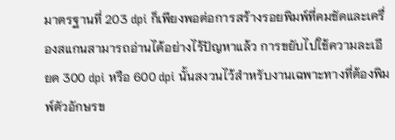มาตรฐานที่ 203 dpi ก็เพียงพอต่อการสร้างรอยพิมพ์ที่คมชัดและเครื่องสแกนสามารถอ่านได้อย่างไร้ปัญหาแล้ว การขยับไปใช้ความละเอียด 300 dpi หรือ 600 dpi นั้นสงวนไว้สำหรับงานเฉพาะทางที่ต้องพิมพ์ตัวอักษรข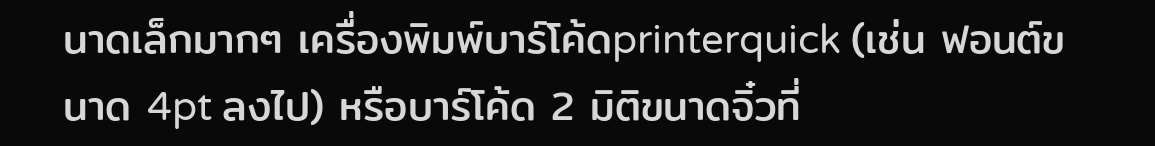นาดเล็กมากๆ เครื่องพิมพ์บาร์โค้ดprinterquick (เช่น ฟอนต์ขนาด 4pt ลงไป) หรือบาร์โค้ด 2 มิติขนาดจิ๋วที่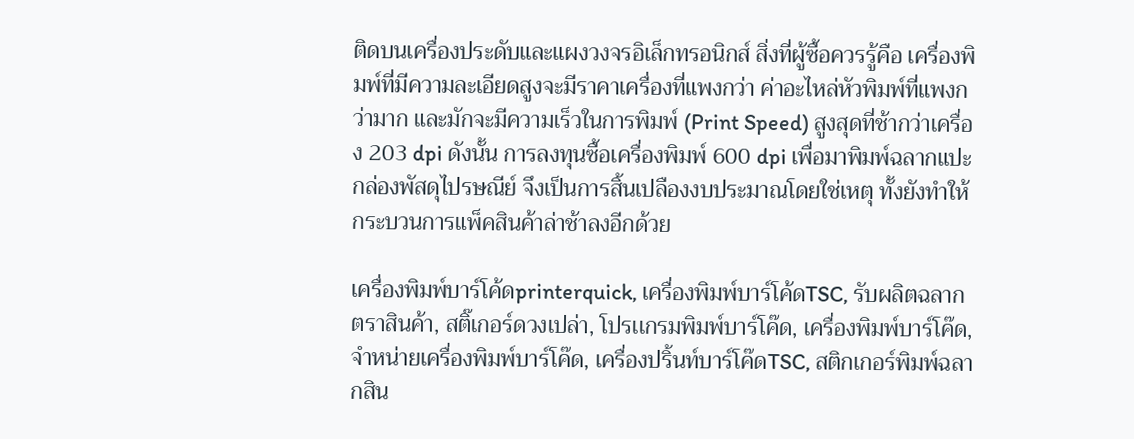ติดบนเครื่องประดับและแผงวงจรอิเล็กทรอนิกส์ สิ่งที่ผู้ซื้อควรรู้คือ เครื่องพิมพ์ที่มีความละเอียดสูงจะมีราคาเครื่องที่แพงกว่า ค่าอะไหล่หัวพิมพ์ที่แพงกว่ามาก และมักจะมีความเร็วในการพิมพ์ (Print Speed) สูงสุดที่ช้ากว่าเครื่อง 203 dpi ดังนั้น การลงทุนซื้อเครื่องพิมพ์ 600 dpi เพื่อมาพิมพ์ฉลากแปะกล่องพัสดุไปรษณีย์ จึงเป็นการสิ้นเปลืองงบประมาณโดยใช่เหตุ ทั้งยังทำให้กระบวนการแพ็คสินค้าล่าช้าลงอีกด้วย

เครื่องพิมพ์บาร์โค้ดprinterquick, เครื่องพิมพ์บาร์โค้ดTSC, รับผลิตฉลากตราสินค้า, สติ๊เกอร์ดวงเปล่า, โปรเเกรมพิมพ์บาร์โค๊ด, เครื่องพิมพ์บาร์โค๊ด, จำหน่ายเครื่องพิมพ์บาร์โค๊ด, เครื่องปริ้นท์บาร์โค๊ดTSC, สติกเกอร์พิมพ์ฉลากสิน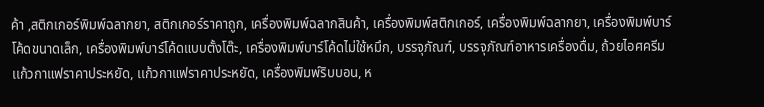ค้า ,สติกเกอร์พิมพ์ฉลากยา, สติกเกอร์ราคาถูก, เครื่องพิมพ์ฉลากสินค้า, เครื่องพิมพ์สติกเกอร์, เครื่องพิมพ์ฉลากยา, เครื่องพิมพ์บาร์โค้ดขนาดเล็ก, เครื่องพิมพ์บาร์โค้ดแบบตั้งโต๊ะ, เครื่องพิมพ์บาร์โค้ดไม่ใช้หมึก, บรรจุภัณฑ์, บรรจุภัณฑ์อาหารเครื่องดื่ม, ถ้วยไอศครีมเเก้วกาแฟราคาประหยัด, เเก้วกาแฟราคาประหยัด, เครื่องพิมพ์ริบบอน, ห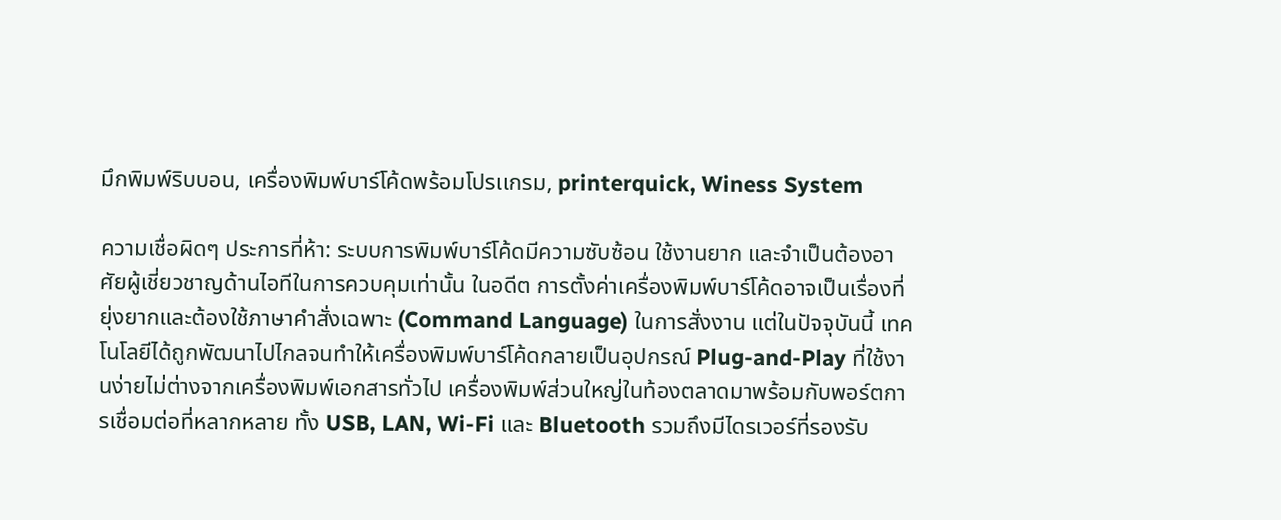มึกพิมพ์ริบบอน, เครื่องพิมพ์บาร์โค้ดพร้อมโปรเเกรม, printerquick, Winess System

ความเชื่อผิดๆ ประการที่ห้า: ระบบการพิมพ์บาร์โค้ดมีความซับซ้อน ใช้งานยาก และจำเป็นต้องอาศัยผู้เชี่ยวชาญด้านไอทีในการควบคุมเท่านั้น ในอดีต การตั้งค่าเครื่องพิมพ์บาร์โค้ดอาจเป็นเรื่องที่ยุ่งยากและต้องใช้ภาษาคำสั่งเฉพาะ (Command Language) ในการสั่งงาน แต่ในปัจจุบันนี้ เทคโนโลยีได้ถูกพัฒนาไปไกลจนทำให้เครื่องพิมพ์บาร์โค้ดกลายเป็นอุปกรณ์ Plug-and-Play ที่ใช้งานง่ายไม่ต่างจากเครื่องพิมพ์เอกสารทั่วไป เครื่องพิมพ์ส่วนใหญ่ในท้องตลาดมาพร้อมกับพอร์ตการเชื่อมต่อที่หลากหลาย ทั้ง USB, LAN, Wi-Fi และ Bluetooth รวมถึงมีไดรเวอร์ที่รองรับ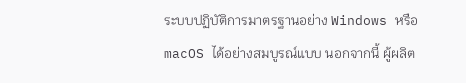ระบบปฏิบัติการมาตรฐานอย่าง Windows หรือ macOS ได้อย่างสมบูรณ์แบบ นอกจากนี้ ผู้ผลิต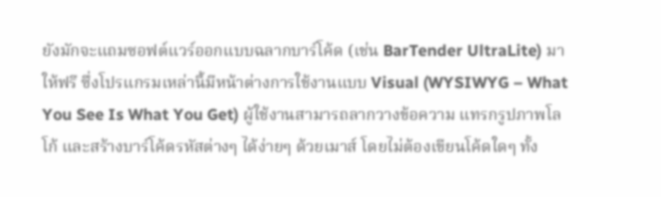ยังมักจะแถมซอฟต์แวร์ออกแบบฉลากบาร์โค้ด (เช่น BarTender UltraLite) มาให้ฟรี ซึ่งโปรแกรมเหล่านี้มีหน้าต่างการใช้งานแบบ Visual (WYSIWYG – What You See Is What You Get) ผู้ใช้งานสามารถลากวางข้อความ แทรกรูปภาพโลโก้ และสร้างบาร์โค้ดรหัสต่างๆ ได้ง่ายๆ ด้วยเมาส์ โดยไม่ต้องเขียนโค้ดใดๆ ทั้ง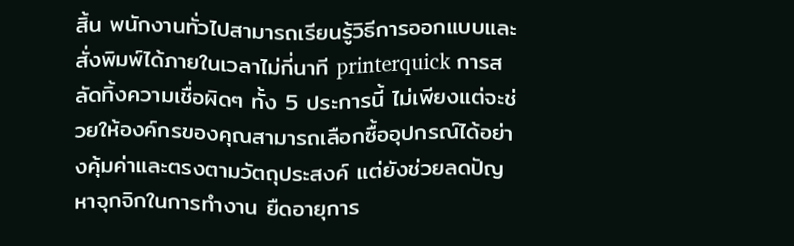สิ้น พนักงานทั่วไปสามารถเรียนรู้วิธีการออกแบบและสั่งพิมพ์ได้ภายในเวลาไม่กี่นาที printerquick การสลัดทิ้งความเชื่อผิดๆ ทั้ง 5 ประการนี้ ไม่เพียงแต่จะช่วยให้องค์กรของคุณสามารถเลือกซื้ออุปกรณ์ได้อย่างคุ้มค่าและตรงตามวัตถุประสงค์ แต่ยังช่วยลดปัญหาจุกจิกในการทำงาน ยืดอายุการ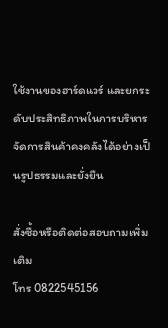ใช้งานของฮาร์ดแวร์ และยกระดับประสิทธิภาพในการบริหารจัดการสินค้าคงคลังได้อย่างเป็นรูปธรรมและยั่งยืน

สั่งซื้อหรือติดต่อสอบถามเพิ่มเติม
โทร 0822545156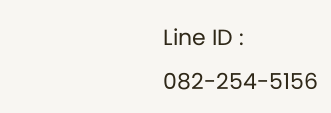Line ID : 082-254-5156